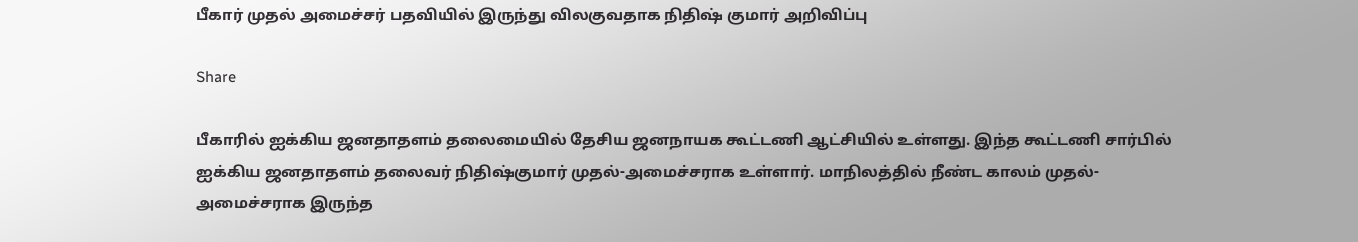பீகார் முதல் அமைச்சர் பதவியில் இருந்து விலகுவதாக நிதிஷ் குமார் அறிவிப்பு

Share

பீகாரில் ஐக்கிய ஜனதாதளம் தலைமையில் தேசிய ஜனநாயக கூட்டணி ஆட்சியில் உள்ளது. இந்த கூட்டணி சார்பில் ஐக்கிய ஜனதாதளம் தலைவர் நிதிஷ்குமார் முதல்-அமைச்சராக உள்ளார். மாநிலத்தில் நீண்ட காலம் முதல்-அமைச்சராக இருந்த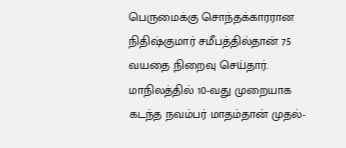பெருமைக்கு சொந்தக்காரரான நிதிஷ்குமார் சமீபத்தில்தான் 75 வயதை நிறைவு செய்தார். மாநிலத்தில் 10-வது முறையாக கடந்த நவம்பர் மாதம்தான் முதல்-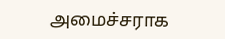அமைச்சராக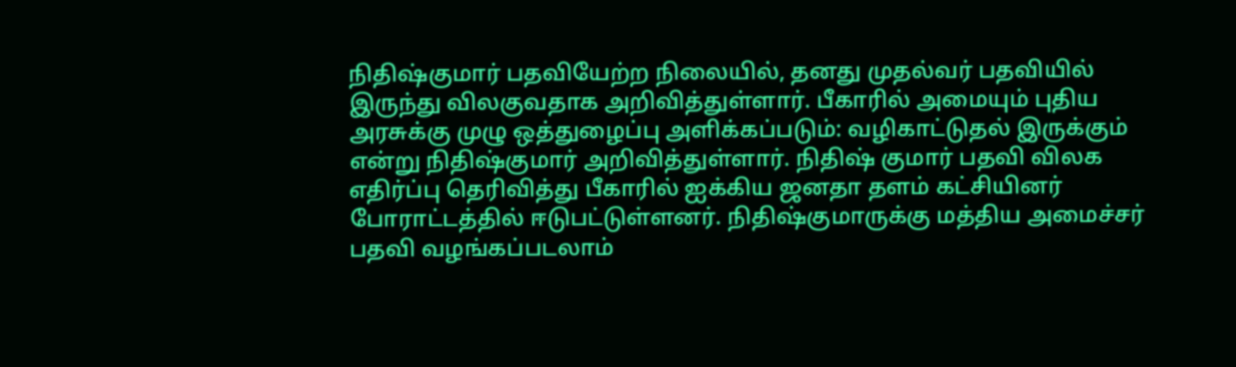நிதிஷ்குமார் பதவியேற்ற நிலையில், தனது முதல்வர் பதவியில் இருந்து விலகுவதாக அறிவித்துள்ளார். பீகாரில் அமையும் புதிய அரசுக்கு முழு ஒத்துழைப்பு அளிக்கப்படும்: வழிகாட்டுதல் இருக்கும் என்று நிதிஷ்குமார் அறிவித்துள்ளார். நிதிஷ் குமார் பதவி விலக எதிர்ப்பு தெரிவித்து பீகாரில் ஐக்கிய ஜனதா தளம் கட்சியினர் போராட்டத்தில் ஈடுபட்டுள்ளனர். நிதிஷ்குமாருக்கு மத்திய அமைச்சர் பதவி வழங்கப்படலாம்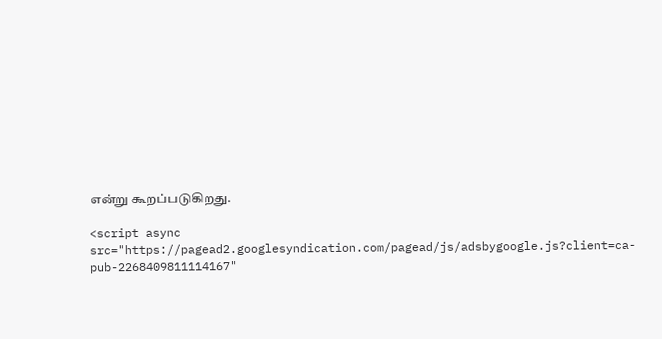என்று கூறப்படுகிறது.

<script async src="https://pagead2.googlesyndication.com/pagead/js/adsbygoogle.js?client=ca-pub-2268409811114167"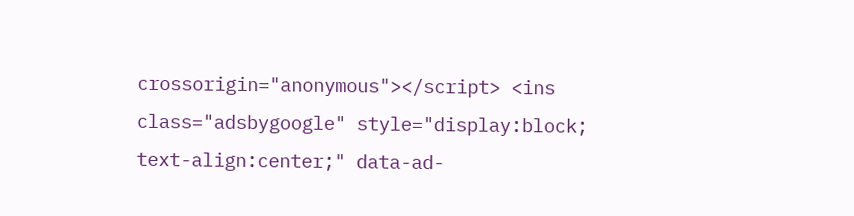crossorigin="anonymous"></script> <ins class="adsbygoogle" style="display:block; text-align:center;" data-ad-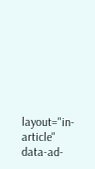layout="in-article" data-ad-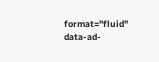format="fluid" data-ad-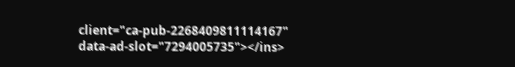client="ca-pub-2268409811114167" data-ad-slot="7294005735"></ins>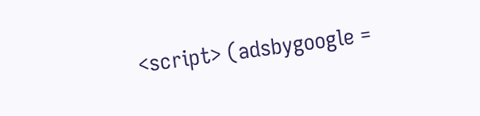<script> (adsbygoogle =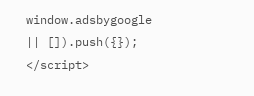window.adsbygoogle || []).push({}); </script>